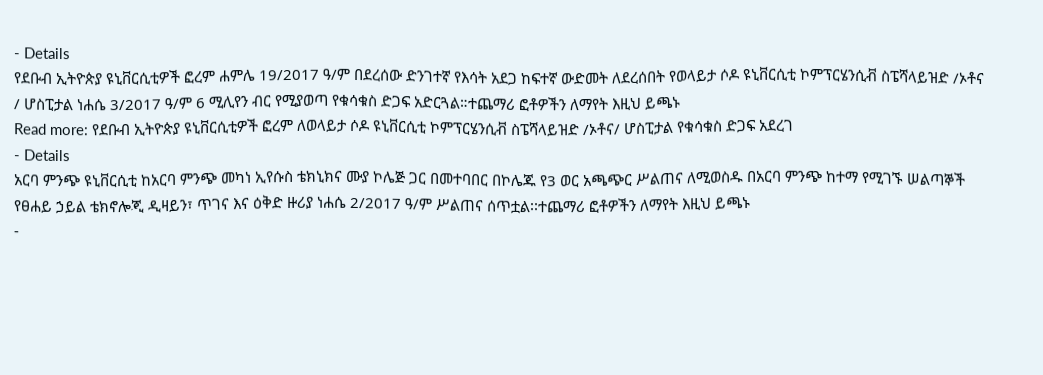- Details
የደቡብ ኢትዮጵያ ዩኒቨርሲቲዎች ፎረም ሐምሌ 19/2017 ዓ/ም በደረሰው ድንገተኛ የእሳት አደጋ ከፍተኛ ውድመት ለደረሰበት የወላይታ ሶዶ ዩኒቨርሲቲ ኮምፕርሄንሲቭ ስፔሻላይዝድ /ኦቶና / ሆስፒታል ነሐሴ 3/2017 ዓ/ም 6 ሚሊየን ብር የሚያወጣ የቁሳቁስ ድጋፍ አድርጓል።ተጨማሪ ፎቶዎችን ለማየት እዚህ ይጫኑ
Read more: የደቡብ ኢትዮጵያ ዩኒቨርሲቲዎች ፎረም ለወላይታ ሶዶ ዩኒቨርሲቲ ኮምፕርሄንሲቭ ስፔሻላይዝድ /ኦቶና/ ሆስፒታል የቁሳቁስ ድጋፍ አደረገ
- Details
አርባ ምንጭ ዩኒቨርሲቲ ከአርባ ምንጭ መካነ ኢየሱስ ቴክኒክና ሙያ ኮሌጅ ጋር በመተባበር በኮሌጁ የ3 ወር አጫጭር ሥልጠና ለሚወስዱ በአርባ ምንጭ ከተማ የሚገኙ ሠልጣኞች የፀሐይ ኃይል ቴክኖሎጂ ዲዛይን፣ ጥገና እና ዕቅድ ዙሪያ ነሐሴ 2/2017 ዓ/ም ሥልጠና ሰጥቷል፡፡ተጨማሪ ፎቶዎችን ለማየት እዚህ ይጫኑ
-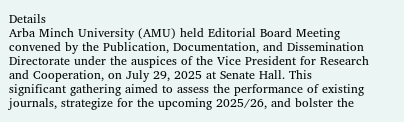Details
Arba Minch University (AMU) held Editorial Board Meeting convened by the Publication, Documentation, and Dissemination Directorate under the auspices of the Vice President for Research and Cooperation, on July 29, 2025 at Senate Hall. This significant gathering aimed to assess the performance of existing journals, strategize for the upcoming 2025/26, and bolster the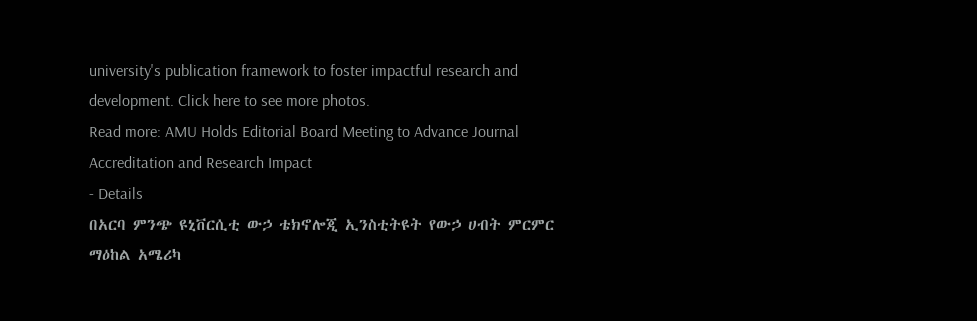university's publication framework to foster impactful research and development. Click here to see more photos.
Read more: AMU Holds Editorial Board Meeting to Advance Journal Accreditation and Research Impact
- Details
በአርባ ምንጭ ዩኒቨርሲቲ ውኃ ቴክኖሎጂ ኢንስቲትዩት የውኃ ሀብት ምርምር ማዕከል አሜሪካ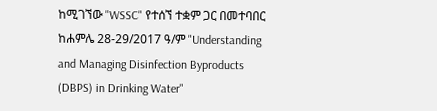ከሚገኘው "WSSC" የተሰኘ ተቋም ጋር በመተባበር ከሐምሌ 28-29/2017 ዓ/ም "Understanding and Managing Disinfection Byproducts (DBPS) in Drinking Water"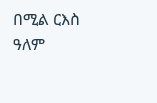በሚል ርእስ ዓለም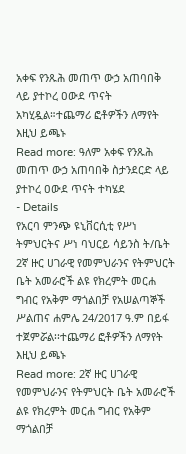አቀፍ የንጹሕ መጠጥ ውኃ አጠባበቅ ላይ ያተኮረ ዐውደ ጥናት አካሂዷል።ተጨማሪ ፎቶዎችን ለማየት እዚህ ይጫኑ
Read more: ዓለም አቀፍ የንጹሕ መጠጥ ውኃ አጠባበቅ ስታንደርድ ላይ ያተኮረ ዐውደ ጥናት ተካሄደ
- Details
የአርባ ምንጭ ዩኒቨርሲቲ የሥነ ትምህርትና ሥነ ባህርይ ሳይንስ ት/ቤት 2ኛ ዙር ሀገራዊ የመምህራንና የትምህርት ቤት አመራሮች ልዩ የክረምት መርሐ ግብር የአቅም ማጎልበቻ የአሠልጣኞች ሥልጠና ሐምሌ 24/2017 ዓ.ም በይፋ ተጀምሯል፡፡ተጨማሪ ፎቶዎችን ለማየት እዚህ ይጫኑ
Read more: 2ኛ ዙር ሀገራዊ የመምህራንና የትምህርት ቤት አመራሮች ልዩ የክረምት መርሐ ግብር የአቅም ማጎልበቻ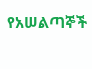የአሠልጣኞች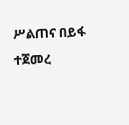ሥልጠና በይፋ ተጀመረ